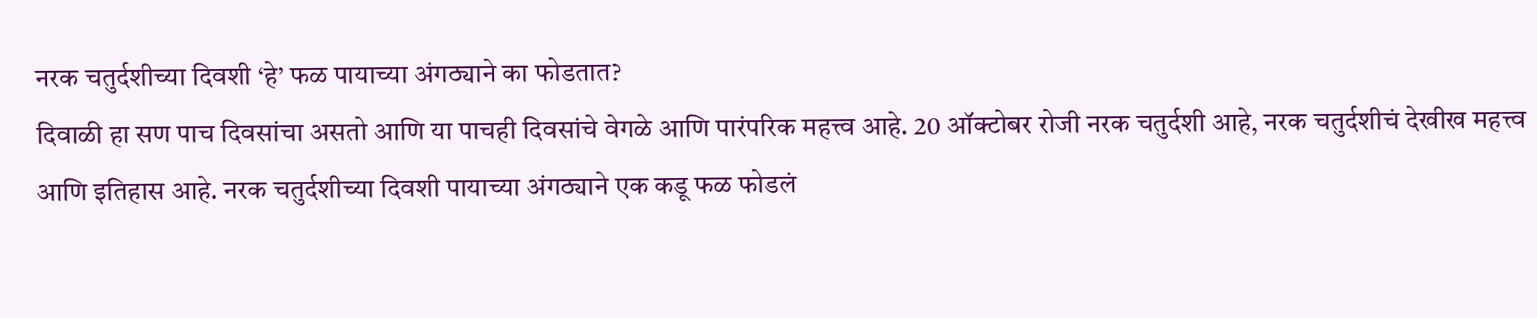नरक चतुर्दशीच्या दिवशी ‘हे’ फळ पायाच्या अंगठ्याने का फोडतात?
दिवाळी हा सण पाच दिवसांचा असतो आणि या पाचही दिवसांचे वेगळे आणि पारंपरिक महत्त्व आहे. 20 ऑक्टोबर रोजी नरक चतुर्दशी आहे, नरक चतुर्दशीचं देखीख महत्त्व आणि इतिहास आहे. नरक चतुर्दशीच्या दिवशी पायाच्या अंगठ्याने एक कडू फळ फोडलं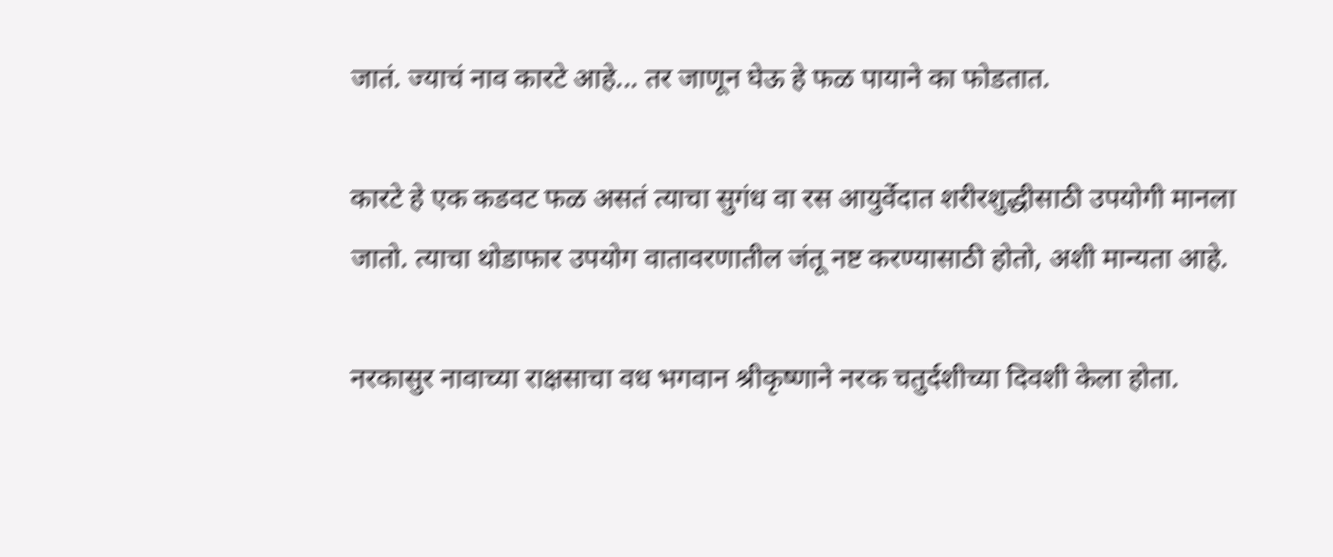जातं. ज्याचं नाव कारटे आहे... तर जाणून घेऊ हे फळ पायाने का फोडतात.

कारटे हे एक कडवट फळ असतं त्याचा सुगंध वा रस आयुर्वेदात शरीरशुद्धीसाठी उपयोगी मानला जातो. त्याचा थोडाफार उपयोग वातावरणातील जंतू नष्ट करण्यासाठी होतो, अशी मान्यता आहे.

नरकासुर नावाच्या राक्षसाचा वध भगवान श्रीकृष्णाने नरक चतुर्दशीच्या दिवशी केला होता.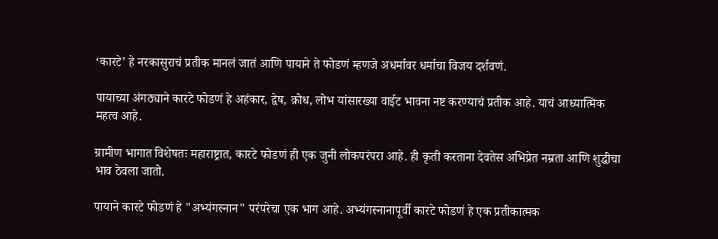‘कारटे’ हे नरकासुराचं प्रतीक मानलं जातं आणि पायाने ते फोडणं म्हणजे अधर्मावर धर्माचा विजय दर्शवणं.

पायाच्या अंगठ्याने कारटे फोडणं हे अहंकार, द्वेष, क्रोध, लोभ यांसारख्या वाईट भावना नष्ट करण्याचं प्रतीक आहे. याचं आध्यात्मिक महत्व आहे.

ग्रामीण भागात विशेषतः महाराष्ट्रात, कारटे फोडणं ही एक जुनी लोकपरंपरा आहे. ही कृती करताना देवतेस अभिप्रेत नम्रता आणि शुद्धीचा भाव ठेवला जातो.

पायाने कारटे फोडणं हे "अभ्यंगस्नान" परंपरेचा एक भाग आहे. अभ्यंगस्नानापूर्वी कारटे फोडणं हे एक प्रतीकात्मक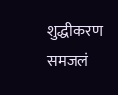शुद्धीकरण समजलं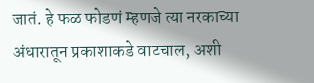जातं. हे फळ फोडणं म्हणजे त्या नरकाच्या अंधारातून प्रकाशाकडे वाटचाल, अशी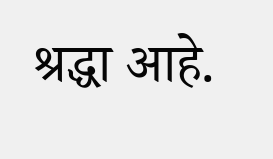श्रद्धा आहे.